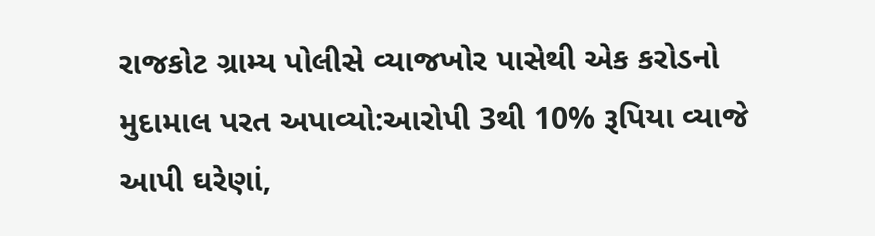રાજકોટ ગ્રામ્ય પોલીસે વ્યાજખોર પાસેથી એક કરોડનો મુદામાલ પરત અપાવ્યો:આરોપી 3થી 10% રૂપિયા વ્યાજે આપી ઘરેણાં,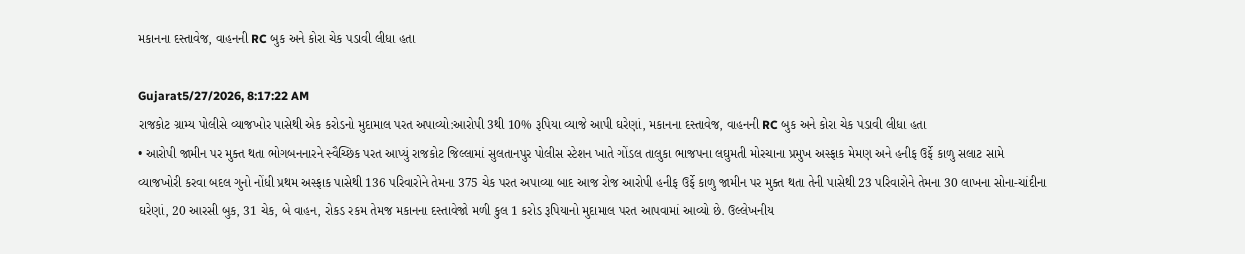મકાનના દસ્તાવેજ, વાહનની RC બુક અને કોરા ચેક પડાવી લીધા હતા

Gujarat5/27/2026, 8:17:22 AM
રાજકોટ ગ્રામ્ય પોલીસે વ્યાજખોર પાસેથી એક કરોડનો મુદામાલ પરત અપાવ્યો:આરોપી 3થી 10% રૂપિયા વ્યાજે આપી ઘરેણાં, મકાનના દસ્તાવેજ, વાહનની RC બુક અને કોરા ચેક પડાવી લીધા હતા
• આરોપી જામીન પર મુક્ત થતા ભોગબનનારને સ્વૈચ્છિક પરત આપ્યું રાજકોટ જિલ્લામાં સુલતાનપુર પોલીસ સ્ટેશન ખાતે ગોંડલ તાલુકા ભાજપના લઘુમતી મોરચાના પ્રમુખ અસ્ફાક મેમણ અને હનીફ ઉર્ફે કાળુ સલાટ સામે વ્યાજખોરી કરવા બદલ ગુનો નોંધી પ્રથમ અસ્ફાક પાસેથી 136 પરિવારોને તેમના 375 ચેક પરત અપાવ્યા બાદ આજ રોજ આરોપી હનીફ ઉર્ફે કાળુ જામીન પર મુક્ત થતા તેની પાસેથી 23 પરિવારોને તેમના 30 લાખના સોના-ચાંદીના ઘરેણાં, 20 આરસી બુક, 31 ચેક, બે વાહન, રોકડ રકમ તેમજ મકાનના દસ્તાવેજો મળી કુલ 1 કરોડ રૂપિયાનો મુદામાલ પરત આપવામાં આવ્યો છે. ઉલ્લેખનીય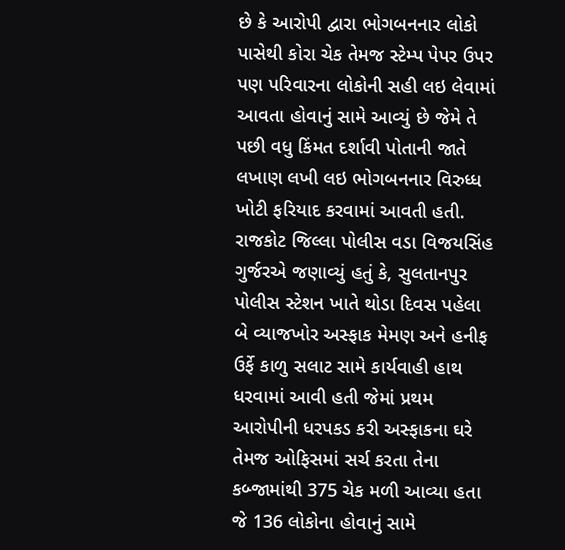છે કે આરોપી દ્વારા ભોગબનનાર લોકો પાસેથી કોરા ચેક તેમજ સ્ટેમ્પ પેપર ઉપર પણ પરિવારના લોકોની સહી લઇ લેવામાં આવતા હોવાનું સામે આવ્યું છે જેમે તે પછી વધુ કિંમત દર્શાવી પોતાની જાતે લખાણ લખી લઇ ભોગબનનાર વિરુધ્ધ ખોટી ફરિયાદ કરવામાં આવતી હતી. રાજકોટ જિલ્લા પોલીસ વડા વિજયસિંહ ગુર્જરએ જણાવ્યું હતું કે, સુલતાનપુર પોલીસ સ્ટેશન ખાતે થોડા દિવસ પહેલા બે વ્યાજખોર અસ્ફાક મેમણ અને હનીફ ઉર્ફે કાળુ સલાટ સામે કાર્યવાહી હાથ ધરવામાં આવી હતી જેમાં પ્રથમ આરોપીની ધરપકડ કરી અસ્ફાકના ઘરે તેમજ ઓફિસમાં સર્ચ કરતા તેના કબ્જામાંથી 375 ચેક મળી આવ્યા હતા જે 136 લોકોના હોવાનું સામે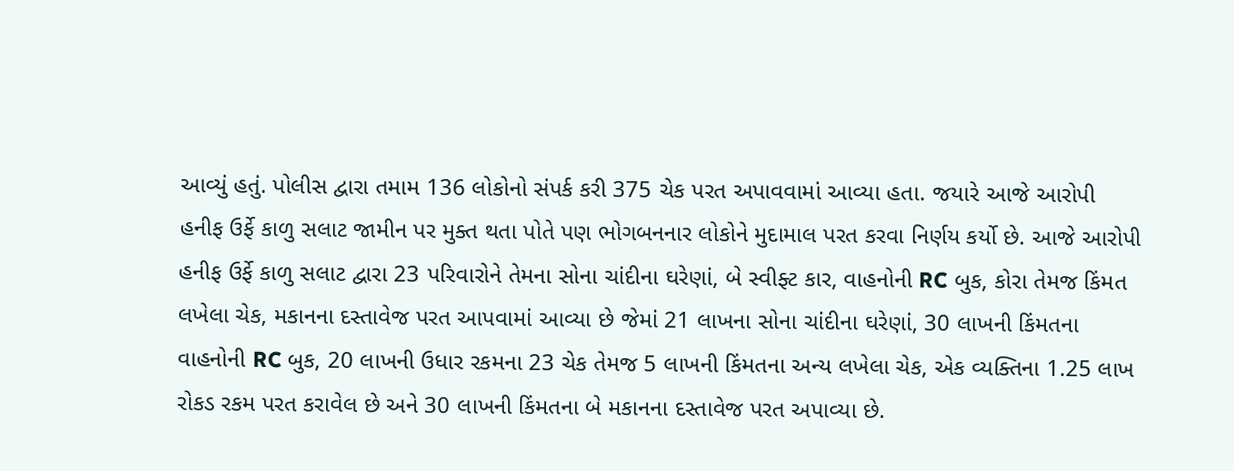આવ્યું હતું. પોલીસ દ્વારા તમામ 136 લોકોનો સંપર્ક કરી 375 ચેક પરત અપાવવામાં આવ્યા હતા. જયારે આજે આરોપી હનીફ ઉર્ફે કાળુ સલાટ જામીન પર મુક્ત થતા પોતે પણ ભોગબનનાર લોકોને મુદામાલ પરત કરવા નિર્ણય કર્યો છે. આજે આરોપી હનીફ ઉર્ફે કાળુ સલાટ દ્વારા 23 પરિવારોને તેમના સોના ચાંદીના ઘરેણાં, બે સ્વીફ્ટ કાર, વાહનોની RC બુક, કોરા તેમજ કિંમત લખેલા ચેક, મકાનના દસ્તાવેજ પરત આપવામાં આવ્યા છે જેમાં 21 લાખના સોના ચાંદીના ઘરેણાં, 30 લાખની કિંમતના વાહનોની RC બુક, 20 લાખની ઉધાર રકમના 23 ચેક તેમજ 5 લાખની કિંમતના અન્ય લખેલા ચેક, એક વ્યક્તિના 1.25 લાખ રોકડ રકમ પરત કરાવેલ છે અને 30 લાખની કિંમતના બે મકાનના દસ્તાવેજ પરત અપાવ્યા છે.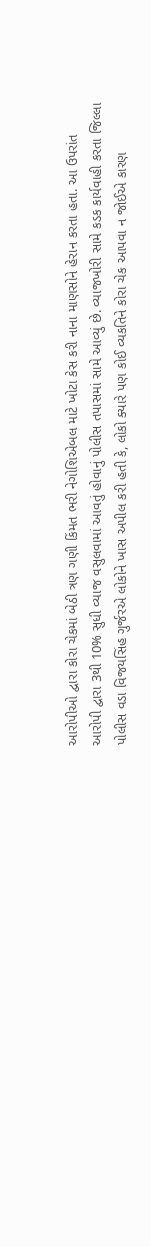આરોપીઓ દ્વારા કોરા ચેકમાં બેઠી ત્રણ ગણી કિંમત ભરી નેગોશિએબલ માટે ખોટા કેસ કરી નાના માણસોને હેરાન કરતા હતા. આ ઉપરાંત આરોપી દ્વારા 3થી 10% સુધી વ્યાજ વસુલવામાં આવતું હોવાનું પોલીસ તપાસમાં સામે આવ્યું છે. વ્યાજખોરી સામે કડક કાર્યવાહી કરતા જિલ્લા પોલીસ વડા વિજયસિંહ ગુર્જરએ લોકોને ખાસ અપીલ કરી હતી કે, લોકો ક્યારે પણ કોઈ વ્યકતિને કોરા ચેક આપવા ન જોઈએ કારણ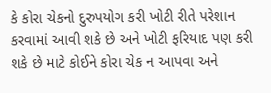કે કોરા ચેકનો દુરુપયોગ કરી ખોટી રીતે પરેશાન કરવામાં આવી શકે છે અને ખોટી ફરિયાદ પણ કરી શકે છે માટે કોઈને કોરા ચેક ન આપવા અને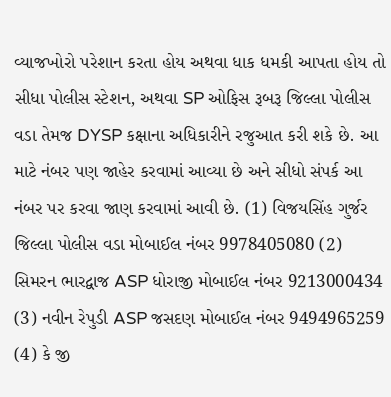વ્યાજખોરો પરેશાન કરતા હોય અથવા ધાક ધમકી આપતા હોય તો સીધા પોલીસ સ્ટેશન, અથવા SP ઓફિસ રૂબરૂ જિલ્લા પોલીસ વડા તેમજ DYSP કક્ષાના અધિકારીને રજુઆત કરી શકે છે. આ માટે નંબર પણ જાહેર કરવામાં આવ્યા છે અને સીધો સંપર્ક આ નંબર પર કરવા જાણ કરવામાં આવી છે. (1) વિજયસિંહ ગુર્જર જિલ્લા પોલીસ વડા મોબાઈલ નંબર 9978405080 (2) સિમરન ભારદ્વાજ ASP ધોરાજી મોબાઈલ નંબર 9213000434 (3) નવીન રેપુડી ASP જસદણ મોબાઈલ નંબર 9494965259 (4) કે જી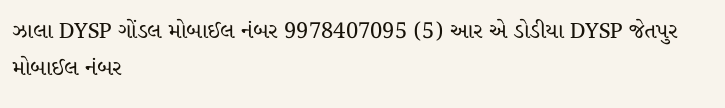ઝાલા DYSP ગોંડલ મોબાઈલ નંબર 9978407095 (5) આર એ ડોડીયા DYSP જેતપુર મોબાઈલ નંબર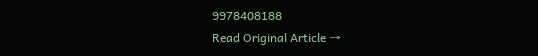9978408188
Read Original Article →